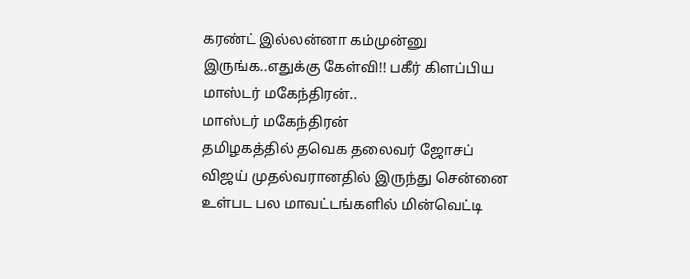கரண்ட் இல்லன்னா கம்முன்னு இருங்க..எதுக்கு கேள்வி!! பகீர் கிளப்பிய மாஸ்டர் மகேந்திரன்..
மாஸ்டர் மகேந்திரன்
தமிழகத்தில் தவெக தலைவர் ஜோசப் விஜய் முதல்வரானதில் இருந்து சென்னை உள்பட பல மாவட்டங்களில் மின்வெட்டி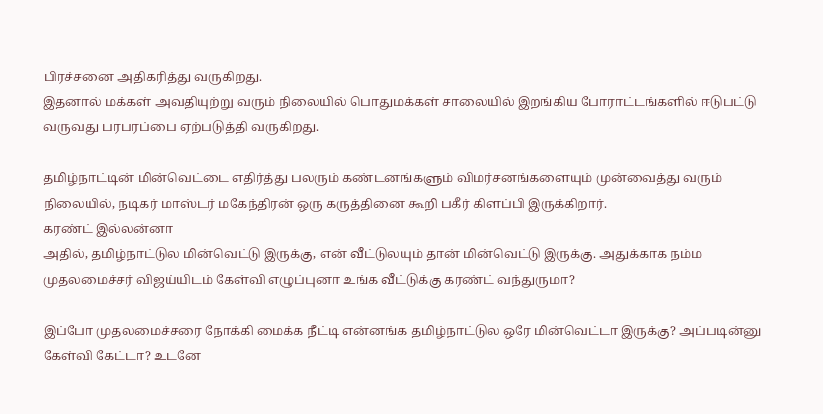பிரச்சனை அதிகரித்து வருகிறது.
இதனால் மக்கள் அவதியுற்று வரும் நிலையில் பொதுமக்கள் சாலையில் இறங்கிய போராட்டங்களில் ஈடுபட்டு வருவது பரபரப்பை ஏற்படுத்தி வருகிறது.

தமிழ்நாட்டின் மின்வெட்டை எதிர்த்து பலரும் கண்டனங்களும் விமர்சனங்களையும் முன்வைத்து வரும் நிலையில், நடிகர் மாஸ்டர் மகேந்திரன் ஒரு கருத்தினை கூறி பகீர் கிளப்பி இருக்கிறார்.
கரண்ட் இல்லன்னா
அதில், தமிழ்நாட்டுல மின்வெட்டு இருக்கு, என் வீட்டுலயும் தான் மின்வெட்டு இருக்கு. அதுக்காக நம்ம முதலமைச்சர் விஜய்யிடம் கேள்வி எழுப்புனா உங்க வீட்டுக்கு கரண்ட் வந்துருமா?

இப்போ முதலமைச்சரை நோக்கி மைக்க நீட்டி என்னங்க தமிழ்நாட்டுல ஒரே மின்வெட்டா இருக்கு? அப்படின்னு கேள்வி கேட்டா? உடனே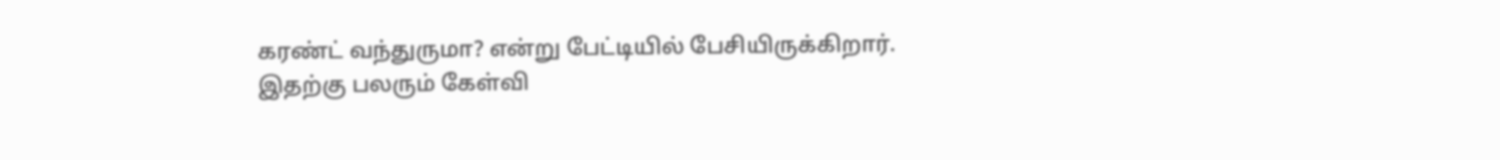கரண்ட் வந்துருமா? என்று பேட்டியில் பேசியிருக்கிறார்.
இதற்கு பலரும் கேள்வி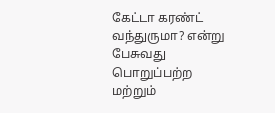கேட்டா கரண்ட் வந்துருமா? என்று பேசுவது பொறுப்பற்ற மற்றும்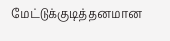மேட்டுக்குடித்தனமான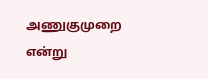அணுகுமுறை என்று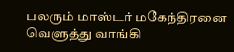பலரும் மாஸ்டர் மகேந்திரனை வெளுத்து வாங்கி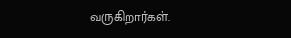வருகிறார்கள்.